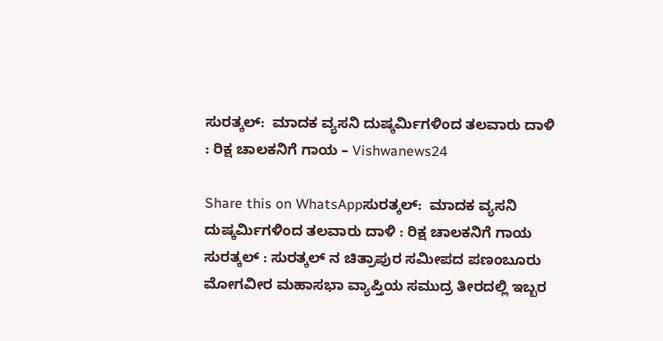ಸುರತ್ಕಲ್:  ಮಾದಕ ವ್ಯಸನಿ ದುಷ್ಕರ್ಮಿಗಳಿಂದ ತಲವಾರು ದಾಳಿ : ರಿಕ್ಷ ಚಾಲಕನಿಗೆ ಗಾಯ – Vishwanews24

Share this on WhatsAppಸುರತ್ಕಲ್:  ಮಾದಕ ವ್ಯಸನಿ ದುಷ್ಕರ್ಮಿಗಳಿಂದ ತಲವಾರು ದಾಳಿ : ರಿಕ್ಷ ಚಾಲಕನಿಗೆ ಗಾಯ ಸುರತ್ಕಲ್ : ಸುರತ್ಕಲ್ ನ ಚಿತ್ರಾಪುರ ಸಮೀಪದ ಪಣಂಬೂರು ಮೋಗವೀರ ಮಹಾಸಭಾ ವ್ಯಾಪ್ತಿಯ ಸಮುದ್ರ ತೀರದಲ್ಲಿ ಇಬ್ಬರ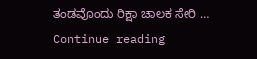ತಂಡವೊಂದು ರಿಕ್ಷಾ ಚಾಲಕ ಸೇರಿ … Continue reading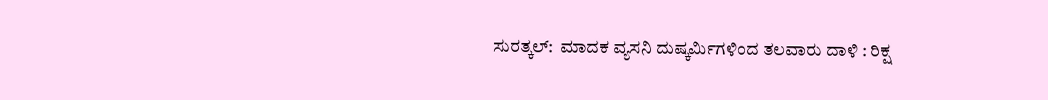ಸುರತ್ಕಲ್:  ಮಾದಕ ವ್ಯಸನಿ ದುಷ್ಕರ್ಮಿಗಳಿಂದ ತಲವಾರು ದಾಳಿ : ರಿಕ್ಷ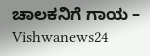ಚಾಲಕನಿಗೆ ಗಾಯ – Vishwanews24